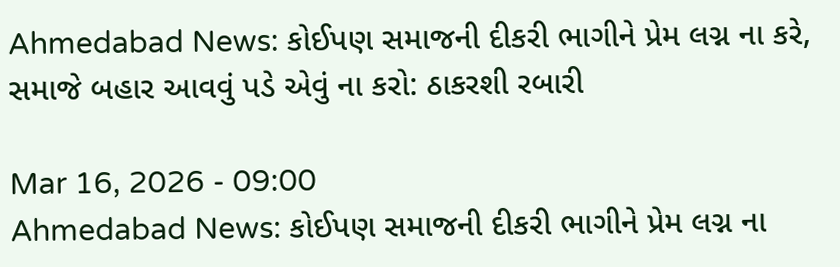Ahmedabad News: કોઈપણ સમાજની દીકરી ભાગીને પ્રેમ લગ્ન ના કરે, સમાજે બહાર આવવું પડે એવું ના કરો: ઠાકરશી રબારી

Mar 16, 2026 - 09:00
Ahmedabad News: કોઈપણ સમાજની દીકરી ભાગીને પ્રેમ લગ્ન ના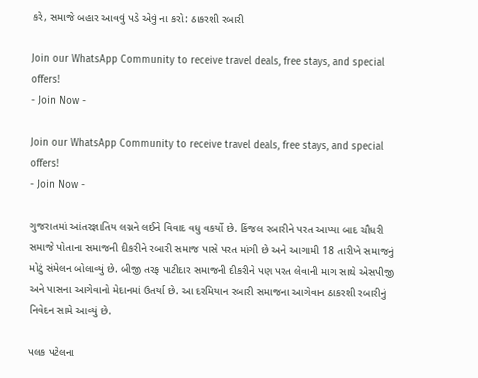કરે, સમાજે બહાર આવવું પડે એવું ના કરો: ઠાકરશી રબારી

Join our WhatsApp Community to receive travel deals, free stays, and special offers!
- Join Now -

Join our WhatsApp Community to receive travel deals, free stays, and special offers!
- Join Now -

ગુજરાતમાં આંતરજ્ઞાતિય લગ્નને લઈને વિવાદ વધુ વકર્યો છે. કિંજલ રબારીને પરત આપ્યા બાદ ચૌધરી સમાજે પોતાના સમાજની દીકરીને રબારી સમાજ પાસે પરત માંગી છે અને આગામી 18 તારીખે સમાજનું મોટું સંમેલન બોલાવ્યું છે. બીજી તરફ પાટીદાર સમાજની દીકરીને પણ પરત લેવાની માગ સાથે એસપીજી અને પાસના આગેવાનો મેદાનમાં ઉતર્યા છે. આ દરમિયાન રબારી સમાજના આગેવાન ઠાકરશી રબારીનું નિવેદન સામે આવ્યું છે.

પલક પટેલના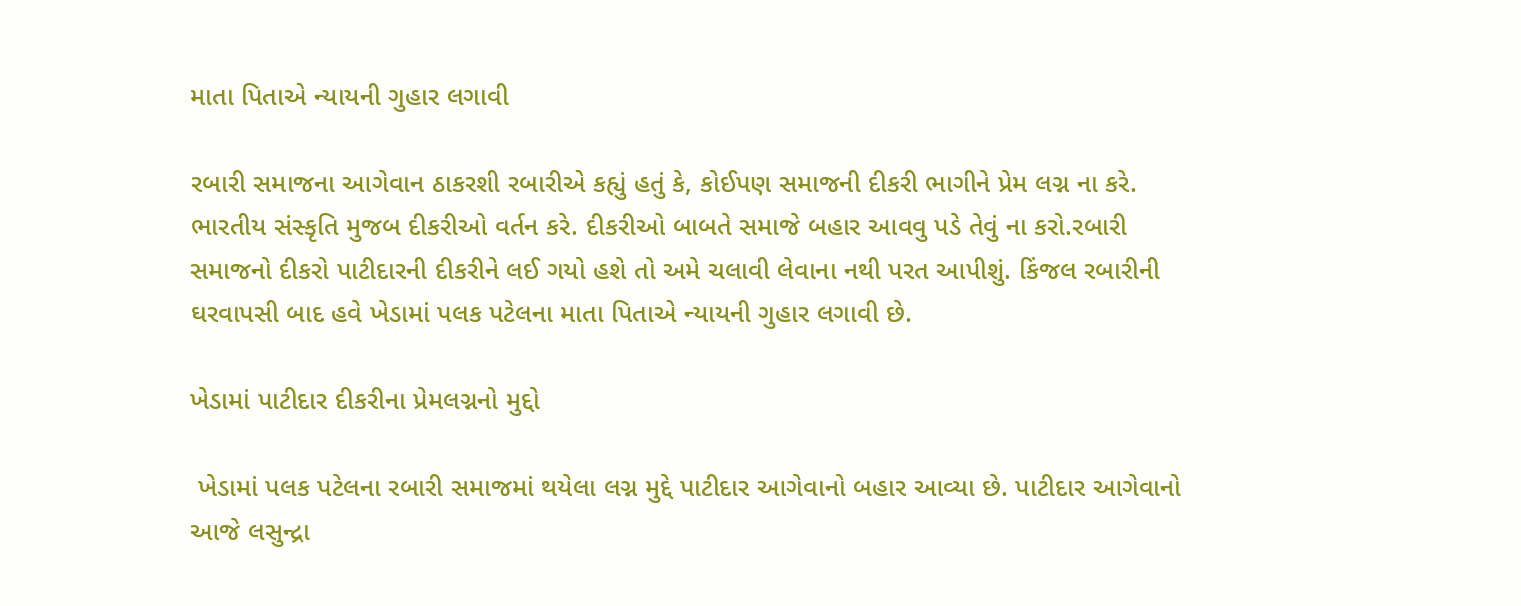માતા પિતાએ ન્યાયની ગુહાર લગાવી

રબારી સમાજના આગેવાન ઠાકરશી રબારીએ કહ્યું હતું કે, કોઈપણ સમાજની દીકરી ભાગીને પ્રેમ લગ્ન ના કરે. ભારતીય સંસ્કૃતિ મુજબ દીકરીઓ વર્તન કરે. દીકરીઓ બાબતે સમાજે બહાર આવવુ પડે તેવું ના કરો.રબારી સમાજનો દીકરો પાટીદારની દીકરીને લઈ ગયો હશે તો અમે ચલાવી લેવાના નથી પરત આપીશું. કિંજલ રબારીની ઘરવાપસી બાદ હવે ખેડામાં પલક પટેલના માતા પિતાએ ન્યાયની ગુહાર લગાવી છે.

ખેડામાં પાટીદાર દીકરીના પ્રેમલગ્નનો મુદ્દો

 ખેડામાં પલક પટેલના રબારી સમાજમાં થયેલા લગ્ન મુદ્દે પાટીદાર આગેવાનો બહાર આવ્યા છે. પાટીદાર આગેવાનો આજે લસુન્દ્રા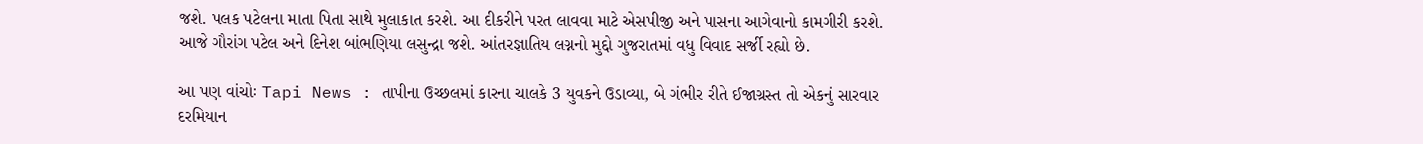જશે. પલક પટેલના માતા પિતા સાથે મુલાકાત કરશે. આ દીકરીને પરત લાવવા માટે એસપીજી અને પાસના આગેવાનો કામગીરી કરશે. આજે ગૌરાંગ પટેલ અને દિનેશ બાંભણિયા લસુન્દ્રા જશે. આંતરજ્ઞાતિય લગ્નનો મુદ્દો ગુજરાતમાં વધુ વિવાદ સર્જી રહ્યો છે.

આ પણ વાંચોઃ Tapi News : તાપીના ઉચ્છલમાં કારના ચાલકે 3 યુવકને ઉડાવ્યા, બે ગંભીર રીતે ઈજાગ્રસ્ત તો એકનું સારવાર દરમિયાન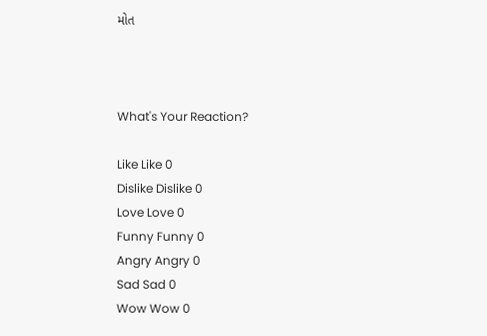મોત



What's Your Reaction?

Like Like 0
Dislike Dislike 0
Love Love 0
Funny Funny 0
Angry Angry 0
Sad Sad 0
Wow Wow 0